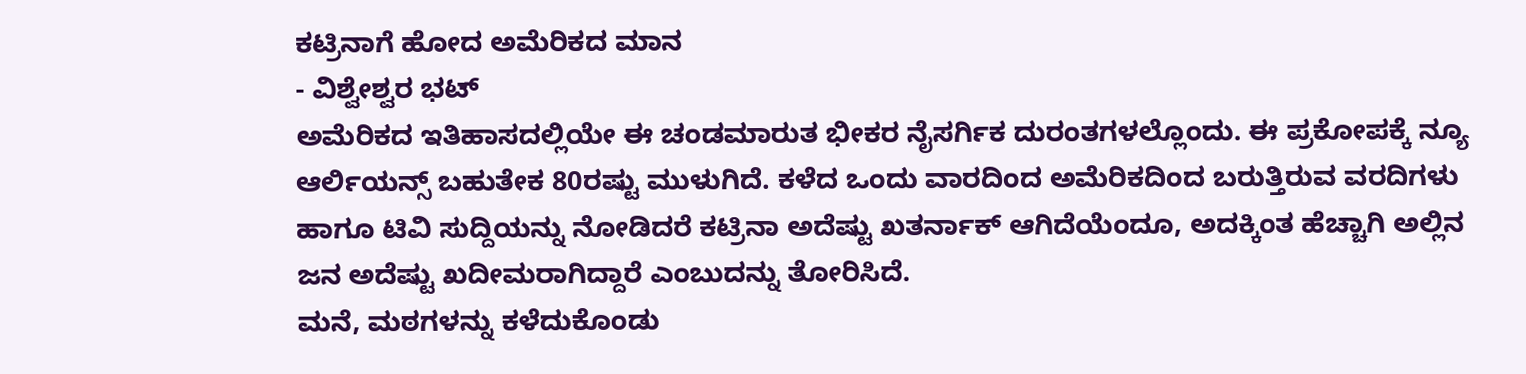ಕಟ್ರಿನಾಗೆ ಹೋದ ಅಮೆರಿಕದ ಮಾನ
- ವಿಶ್ವೇಶ್ವರ ಭಟ್
ಅಮೆರಿಕದ ಇತಿಹಾಸದಲ್ಲಿಯೇ ಈ ಚಂಡಮಾರುತ ಭೀಕರ ನೈಸರ್ಗಿಕ ದುರಂತಗಳಲ್ಲೊಂದು. ಈ ಪ್ರಕೋಪಕ್ಕೆ ನ್ಯೂ ಆರ್ಲಿಯನ್ಸ್ ಬಹುತೇಕ 80ರಷ್ಟು ಮುಳುಗಿದೆ. ಕಳೆದ ಒಂದು ವಾರದಿಂದ ಅಮೆರಿಕದಿಂದ ಬರುತ್ತಿರುವ ವರದಿಗಳು ಹಾಗೂ ಟಿವಿ ಸುದ್ದಿಯನ್ನು ನೋಡಿದರೆ ಕಟ್ರಿನಾ ಅದೆಷ್ಟು ಖತರ್ನಾಕ್ ಆಗಿದೆಯೆಂದೂ, ಅದಕ್ಕಿಂತ ಹೆಚ್ಚಾಗಿ ಅಲ್ಲಿನ ಜನ ಅದೆಷ್ಟು ಖದೀಮರಾಗಿದ್ದಾರೆ ಎಂಬುದನ್ನು ತೋರಿಸಿದೆ.
ಮನೆ, ಮಠಗಳನ್ನು ಕಳೆದುಕೊಂಡು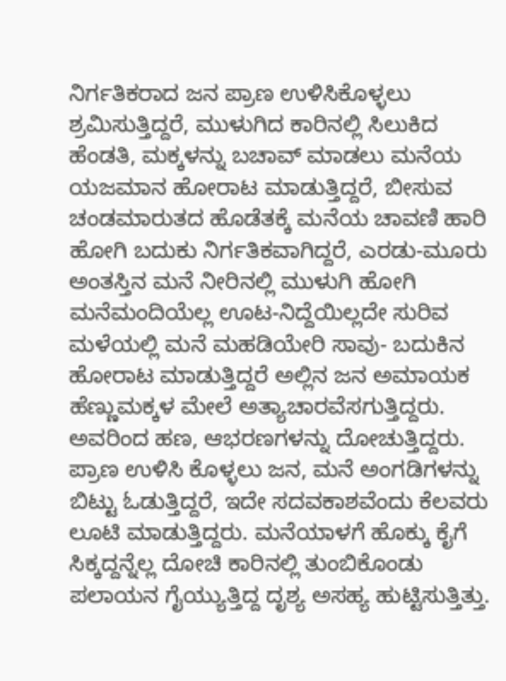ನಿರ್ಗತಿಕರಾದ ಜನ ಪ್ರಾಣ ಉಳಿಸಿಕೊಳ್ಳಲು ಶ್ರಮಿಸುತ್ತಿದ್ದರೆ, ಮುಳುಗಿದ ಕಾರಿನಲ್ಲಿ ಸಿಲುಕಿದ ಹೆಂಡತಿ, ಮಕ್ಕಳನ್ನು ಬಚಾವ್ ಮಾಡಲು ಮನೆಯ ಯಜಮಾನ ಹೋರಾಟ ಮಾಡುತ್ತಿದ್ದರೆ, ಬೀಸುವ ಚಂಡಮಾರುತದ ಹೊಡೆತಕ್ಕೆ ಮನೆಯ ಚಾವಣಿ ಹಾರಿ ಹೋಗಿ ಬದುಕು ನಿರ್ಗತಿಕವಾಗಿದ್ದರೆ, ಎರಡು-ಮೂರು ಅಂತಸ್ತಿನ ಮನೆ ನೀರಿನಲ್ಲಿ ಮುಳುಗಿ ಹೋಗಿ ಮನೆಮಂದಿಯೆಲ್ಲ ಊಟ-ನಿದ್ದೆಯಿಲ್ಲದೇ ಸುರಿವ ಮಳೆಯಲ್ಲಿ ಮನೆ ಮಹಡಿಯೇರಿ ಸಾವು- ಬದುಕಿನ ಹೋರಾಟ ಮಾಡುತ್ತಿದ್ದರೆ ಅಲ್ಲಿನ ಜನ ಅಮಾಯಕ ಹೆಣ್ಣುಮಕ್ಕಳ ಮೇಲೆ ಅತ್ಯಾಚಾರವೆಸಗುತ್ತಿದ್ದರು. ಅವರಿಂದ ಹಣ, ಆಭರಣಗಳನ್ನು ದೋಚುತ್ತಿದ್ದರು. ಪ್ರಾಣ ಉಳಿಸಿ ಕೊಳ್ಳಲು ಜನ, ಮನೆ ಅಂಗಡಿಗಳನ್ನು ಬಿಟ್ಟು ಓಡುತ್ತಿದ್ದರೆ, ಇದೇ ಸದವಕಾಶವೆಂದು ಕೆಲವರು ಲೂಟಿ ಮಾಡುತ್ತಿದ್ದರು. ಮನೆಯಾಳಗೆ ಹೊಕ್ಕು ಕೈಗೆ ಸಿಕ್ಕದ್ದನ್ನೆಲ್ಲ ದೋಚಿ ಕಾರಿನಲ್ಲಿ ತುಂಬಿಕೊಂಡು ಪಲಾಯನ ಗೈಯ್ಯುತ್ತಿದ್ದ ದೃಶ್ಯ ಅಸಹ್ಯ ಹುಟ್ಟಿಸುತ್ತಿತ್ತು.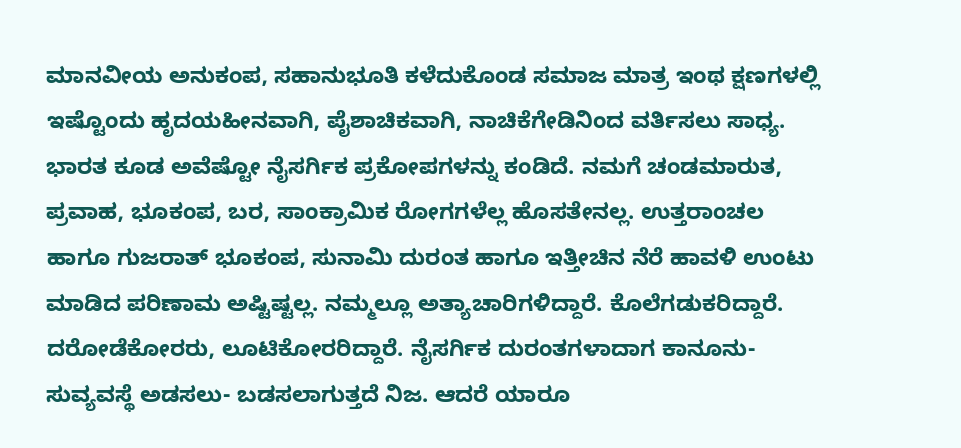ಮಾನವೀಯ ಅನುಕಂಪ, ಸಹಾನುಭೂತಿ ಕಳೆದುಕೊಂಡ ಸಮಾಜ ಮಾತ್ರ ಇಂಥ ಕ್ಷಣಗಳಲ್ಲಿ ಇಷ್ಟೊಂದು ಹೃದಯಹೀನವಾಗಿ, ಪೈಶಾಚಿಕವಾಗಿ, ನಾಚಿಕೆಗೇಡಿನಿಂದ ವರ್ತಿಸಲು ಸಾಧ್ಯ.
ಭಾರತ ಕೂಡ ಅವೆಷ್ಟೋ ನೈಸರ್ಗಿಕ ಪ್ರಕೋಪಗಳನ್ನು ಕಂಡಿದೆ. ನಮಗೆ ಚಂಡಮಾರುತ, ಪ್ರವಾಹ, ಭೂಕಂಪ, ಬರ, ಸಾಂಕ್ರಾಮಿಕ ರೋಗಗಳೆಲ್ಲ ಹೊಸತೇನಲ್ಲ. ಉತ್ತರಾಂಚಲ ಹಾಗೂ ಗುಜರಾತ್ ಭೂಕಂಪ, ಸುನಾಮಿ ದುರಂತ ಹಾಗೂ ಇತ್ತೀಚಿನ ನೆರೆ ಹಾವಳಿ ಉಂಟು ಮಾಡಿದ ಪರಿಣಾಮ ಅಷ್ಟಿಷ್ಟಲ್ಲ. ನಮ್ಮಲ್ಲೂ ಅತ್ಯಾಚಾರಿಗಳಿದ್ದಾರೆ. ಕೊಲೆಗಡುಕರಿದ್ದಾರೆ. ದರೋಡೆಕೋರರು, ಲೂಟಿಕೋರರಿದ್ದಾರೆ. ನೈಸರ್ಗಿಕ ದುರಂತಗಳಾದಾಗ ಕಾನೂನು- ಸುವ್ಯವಸ್ಥೆ ಅಡಸಲು- ಬಡಸಲಾಗುತ್ತದೆ ನಿಜ. ಆದರೆ ಯಾರೂ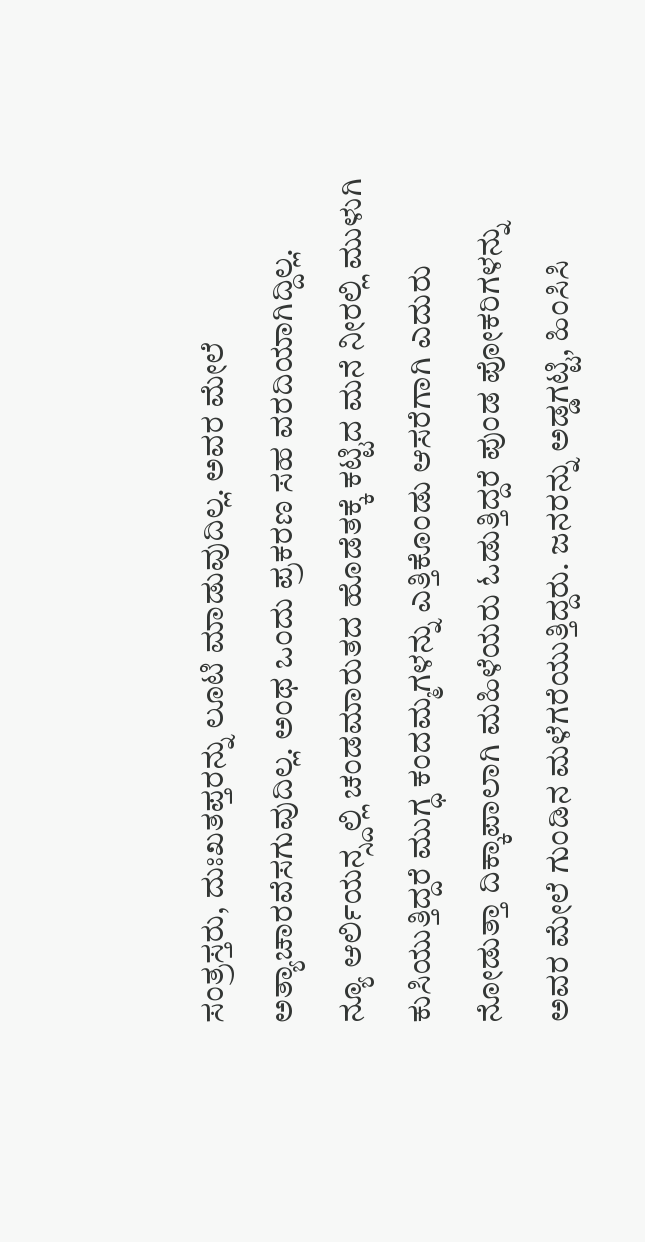ಸಂತ್ರಸ್ತರು, ದುಃಖತಪ್ತರನ್ನು ಲೂಟಿ ಮಾಡುವುದಿಲ್ಲ. ಅವರ ಮೇಲೆ ಅತ್ಯಾಚಾರವೆಸಗುವುದಿಲ್ಲ. ಅಂಥ ಒಂದು ಪ್ರಕರಣ ಸಹ ವರದಿಯಾಗಿದ್ದಿಲ್ಲ.
ನ್ಯೂ ಆರ್ಲಿಯನ್ಸ್ದಲ್ಲಿ ಚಂಡಮಾರುತದ ಹೊಡೆತಕ್ಕೆ ಕಟ್ಟಿದ ಮನೆ ನೀರಲ್ಲಿ ಮುಳುಗಿ ಕುಸಿಯುತ್ತಿದ್ದರೆ ಮುಗ್ಧ ಕಂದಮ್ಮಗಳನ್ನು ಎತ್ತಿಕೊಂಡು ಆಸರೆಗಾಗಿ ಎದುರು ನೋಡುತ್ತಾ ದಿಕ್ಕಾಪಾಲಾಗಿ ಮಹಿಳೆಯರು ಓಡುತ್ತಿದ್ದರೆ ಪುಂಡ ಪೋಕರಿಗಳನ್ನು ಅವರ ಮೇಲೆ ಗುಂಡಿನ ಮಳೆಗರೆಯುತ್ತಿದ್ದರು. ಜನರನ್ನು ಅಡ್ಡಗಟ್ಟಿ, ಹಿಂಸಿಸಿ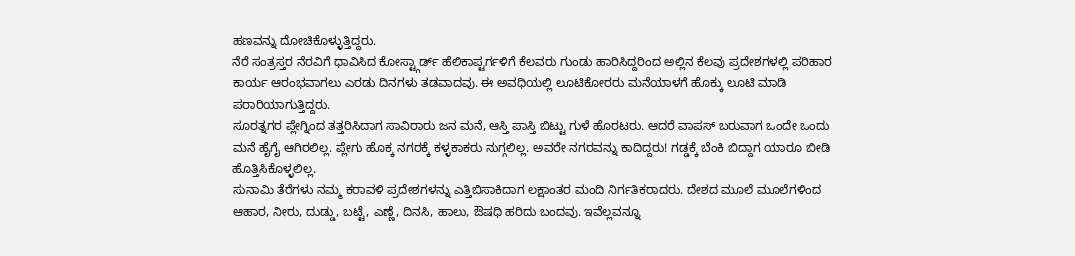ಹಣವನ್ನು ದೋಚಿಕೊಳ್ಳುತ್ತಿದ್ದರು.
ನೆರೆ ಸಂತ್ರಸ್ತರ ನೆರವಿಗೆ ಧಾವಿಸಿದ ಕೋಸ್ಟ್ಗಾರ್ಡ್ ಹೆಲಿಕಾಪ್ಟರ್ಗಳಿಗೆ ಕೆಲವರು ಗುಂಡು ಹಾರಿಸಿದ್ದರಿಂದ ಅಲ್ಲಿನ ಕೆಲವು ಪ್ರದೇಶಗಳಲ್ಲಿ ಪರಿಹಾರ ಕಾರ್ಯ ಆರಂಭವಾಗಲು ಎರಡು ದಿನಗಳು ತಡವಾದವು. ಈ ಅವಧಿಯಲ್ಲಿ ಲೂಟಿಕೋರರು ಮನೆಯಾಳಗೆ ಹೊಕ್ಕು ಲೂಟಿ ಮಾಡಿ ಪರಾರಿಯಾಗುತ್ತಿದ್ದರು.
ಸೂರತ್ನಗರ ಪ್ಲೇಗ್ನಿಂದ ತತ್ತರಿಸಿದಾಗ ಸಾವಿರಾರು ಜನ ಮನೆ, ಆಸ್ತಿ ಪಾಸ್ತಿ ಬಿಟ್ಟು ಗುಳೆ ಹೊರಟರು. ಆದರೆ ವಾಪಸ್ ಬರುವಾಗ ಒಂದೇ ಒಂದು ಮನೆ ಹೈಗೈ ಆಗಿರಲಿಲ್ಲ. ಪ್ಲೇಗು ಹೊಕ್ಕ ನಗರಕ್ಕೆ ಕಳ್ಳಕಾಕರು ನುಗ್ಗಲಿಲ್ಲ. ಅವರೇ ನಗರವನ್ನು ಕಾದಿದ್ದರು! ಗಡ್ಡಕ್ಕೆ ಬೆಂಕಿ ಬಿದ್ದಾಗ ಯಾರೂ ಬೀಡಿ ಹೊತ್ತಿಸಿಕೊಳ್ಳಲಿಲ್ಲ.
ಸುನಾಮಿ ತೆರೆಗಳು ನಮ್ಮ ಕರಾವಳಿ ಪ್ರದೇಶಗಳನ್ನು ಎತ್ತಿಬಿಸಾಕಿದಾಗ ಲಕ್ಷಾಂತರ ಮಂದಿ ನಿರ್ಗತಿಕರಾದರು. ದೇಶದ ಮೂಲೆ ಮೂಲೆಗಳಿಂದ ಆಹಾರ, ನೀರು, ದುಡ್ಡು, ಬಟ್ಟೆ, ಎಣ್ಣೆ, ದಿನಸಿ, ಹಾಲು, ಔಷಧಿ ಹರಿದು ಬಂದವು. ಇವೆಲ್ಲವನ್ನೂ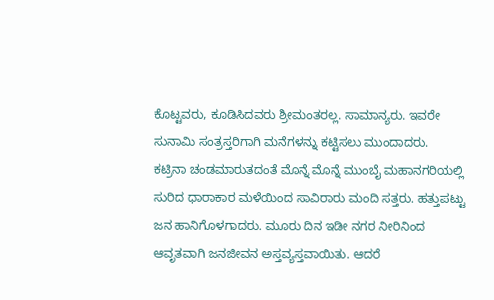ಕೊಟ್ಟವರು, ಕೂಡಿಸಿದವರು ಶ್ರೀಮಂತರಲ್ಲ. ಸಾಮಾನ್ಯರು. ಇವರೇ ಸುನಾಮಿ ಸಂತ್ರಸ್ತರಿಗಾಗಿ ಮನೆಗಳನ್ನು ಕಟ್ಟಿಸಲು ಮುಂದಾದರು.
ಕಟ್ರಿನಾ ಚಂಡಮಾರುತದಂತೆ ಮೊನ್ನೆ ಮೊನ್ನೆ ಮುಂಬೈ ಮಹಾನಗರಿಯಲ್ಲಿ ಸುರಿದ ಧಾರಾಕಾರ ಮಳೆಯಿಂದ ಸಾವಿರಾರು ಮಂದಿ ಸತ್ತರು. ಹತ್ತುಪಟ್ಟು ಜನ ಹಾನಿಗೊಳಗಾದರು. ಮೂರು ದಿನ ಇಡೀ ನಗರ ನೀರಿನಿಂದ ಆವೃತವಾಗಿ ಜನಜೀವನ ಅಸ್ತವ್ಯಸ್ತವಾಯಿತು. ಆದರೆ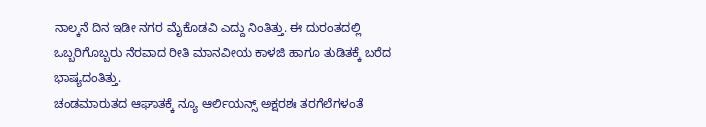ನಾಲ್ಕನೆ ದಿನ ಇಡೀ ನಗರ ಮೈಕೊಡವಿ ಎದ್ದು ನಿಂತಿತ್ತು. ಈ ದುರಂತದಲ್ಲಿ ಒಬ್ಬರಿಗೊಬ್ಬರು ನೆರವಾದ ರೀತಿ ಮಾನವೀಯ ಕಾಳಜಿ ಹಾಗೂ ತುಡಿತಕ್ಕೆ ಬರೆದ ಭಾಷ್ಯದಂತಿತ್ತು.
ಚಂಡಮಾರುತದ ಆಘಾತಕ್ಕೆ ನ್ಯೂ ಆರ್ಲಿಯನ್ಸ್ ಅಕ್ಷರಶಃ ತರಗೆಲೆಗಳಂತೆ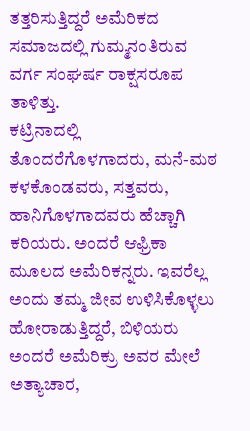ತತ್ತರಿಸುತ್ತಿದ್ದರೆ ಅಮೆರಿಕದ ಸಮಾಜದಲ್ಲಿ ಗುಮ್ಮನಂತಿರುವ ವರ್ಗ ಸಂಘರ್ಷ ರಾಕ್ಷಸರೂಪ ತಾಳಿತ್ತು.
ಕಟ್ರಿನಾದಲ್ಲಿ ತೊಂದರೆಗೊಳಗಾದರು, ಮನೆ-ಮಠ ಕಳಕೊಂಡವರು, ಸತ್ತವರು, ಹಾನಿಗೊಳಗಾದವರು ಹೆಚ್ಚಾಗಿ ಕರಿಯರು. ಅಂದರೆ ಆಫ್ರಿಕಾ ಮೂಲದ ಅಮೆರಿಕನ್ನರು. ಇವರೆಲ್ಲ ಅಂದು ತಮ್ಮ ಜೀವ ಉಳಿಸಿಕೊಳ್ಳಲು ಹೋರಾಡುತ್ತಿದ್ದರೆ, ಬಿಳಿಯರು ಅಂದರೆ ಅಮೆರಿಕ್ರು ಅವರ ಮೇಲೆ ಅತ್ಯಾಚಾರ,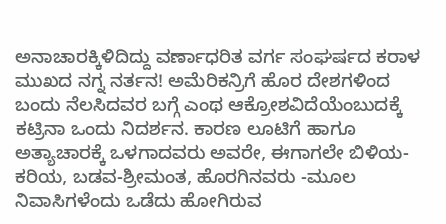ಅನಾಚಾರಕ್ಕಿಳಿದಿದ್ದು ವರ್ಣಾಧರಿತ ವರ್ಗ ಸಂಘರ್ಷದ ಕರಾಳ ಮುಖದ ನಗ್ನ ನರ್ತನ! ಅಮೆರಿಕನ್ರಿಗೆ ಹೊರ ದೇಶಗಳಿಂದ ಬಂದು ನೆಲಸಿದವರ ಬಗ್ಗೆ ಎಂಥ ಆಕ್ರೋಶವಿದೆಯೆಂಬುದಕ್ಕೆ ಕಟ್ರಿನಾ ಒಂದು ನಿದರ್ಶನ. ಕಾರಣ ಲೂಟಿಗೆ ಹಾಗೂ ಅತ್ಯಾಚಾರಕ್ಕೆ ಒಳಗಾದವರು ಅವರೇ, ಈಗಾಗಲೇ ಬಿಳಿಯ-ಕರಿಯ, ಬಡವ-ಶ್ರೀಮಂತ, ಹೊರಗಿನವರು -ಮೂಲ ನಿವಾಸಿಗಳೆಂದು ಒಡೆದು ಹೋಗಿರುವ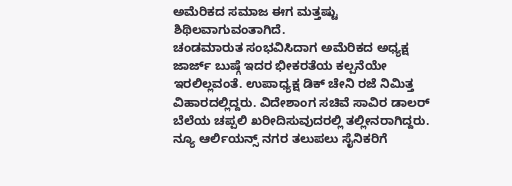ಅಮೆರಿಕದ ಸಮಾಜ ಈಗ ಮತ್ತಷ್ಟು ಶಿಥಿಲವಾಗುವಂತಾಗಿದೆ.
ಚಂಡಮಾರುತ ಸಂಭವಿಸಿದಾಗ ಅಮೆರಿಕದ ಅಧ್ಯಕ್ಷ ಜಾರ್ಜ್ ಬುಷ್ಗೆ ಇದರ ಭೀಕರತೆಯ ಕಲ್ಪನೆಯೇ ಇರಲಿಲ್ಲವಂತೆ. ಉಪಾಧ್ಯಕ್ಷ ಡಿಕ್ ಚೇನಿ ರಜೆ ನಿಮಿತ್ತ ವಿಹಾರದಲ್ಲಿದ್ದರು. ವಿದೇಶಾಂಗ ಸಚಿವೆ ಸಾವಿರ ಡಾಲರ್ ಬೆಲೆಯ ಚಪ್ಪಲಿ ಖರೀದಿಸುವುದರಲ್ಲಿ ತಲ್ಲೀನರಾಗಿದ್ದರು.
ನ್ಯೂ ಆರ್ಲಿಯನ್ಸ್ ನಗರ ತಲುಪಲು ಸೈನಿಕರಿಗೆ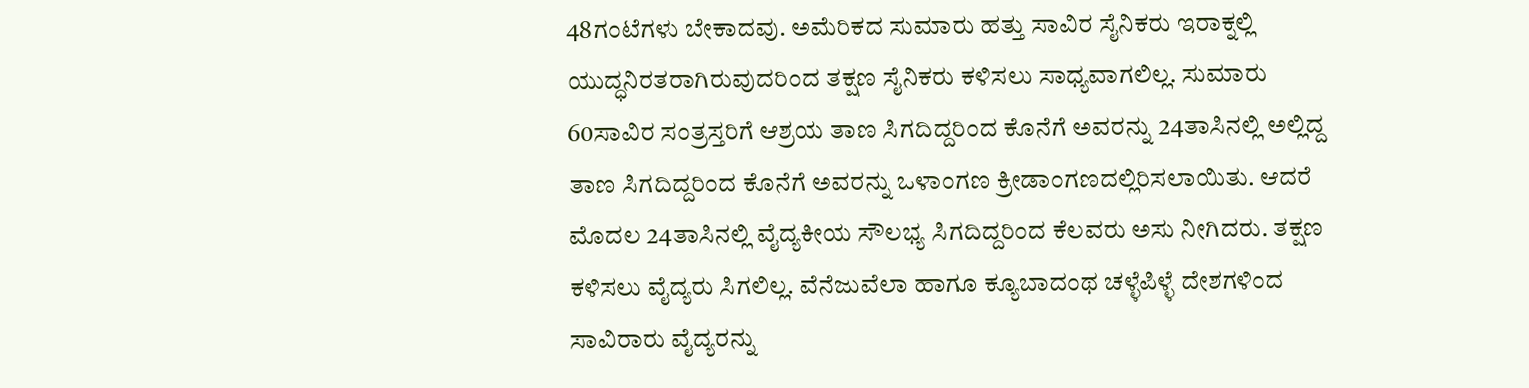48ಗಂಟೆಗಳು ಬೇಕಾದವು. ಅಮೆರಿಕದ ಸುಮಾರು ಹತ್ತು ಸಾವಿರ ಸೈನಿಕರು ಇರಾಕ್ನಲ್ಲಿ ಯುದ್ಧನಿರತರಾಗಿರುವುದರಿಂದ ತಕ್ಷಣ ಸೈನಿಕರು ಕಳಿಸಲು ಸಾಧ್ಯವಾಗಲಿಲ್ಲ. ಸುಮಾರು 60ಸಾವಿರ ಸಂತ್ರಸ್ತರಿಗೆ ಆಶ್ರಯ ತಾಣ ಸಿಗದಿದ್ದರಿಂದ ಕೊನೆಗೆ ಅವರನ್ನು 24ತಾಸಿನಲ್ಲಿ ಅಲ್ಲಿದ್ದ ತಾಣ ಸಿಗದಿದ್ದರಿಂದ ಕೊನೆಗೆ ಅವರನ್ನು ಒಳಾಂಗಣ ಕ್ರೀಡಾಂಗಣದಲ್ಲಿರಿಸಲಾಯಿತು. ಆದರೆ ಮೊದಲ 24ತಾಸಿನಲ್ಲಿ ವೈದ್ಯಕೀಯ ಸೌಲಭ್ಯ ಸಿಗದಿದ್ದರಿಂದ ಕೆಲವರು ಅಸು ನೀಗಿದರು. ತಕ್ಷಣ ಕಳಿಸಲು ವೈದ್ಯರು ಸಿಗಲಿಲ್ಲ. ವೆನೆಜುವೆಲಾ ಹಾಗೂ ಕ್ಯೂಬಾದಂಥ ಚಳ್ಳೆಪಿಳ್ಳೆ ದೇಶಗಳಿಂದ ಸಾವಿರಾರು ವೈದ್ಯರನ್ನು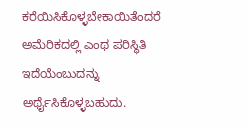ಕರೆಯಿಸಿಕೊಳ್ಳಬೇಕಾಯಿತೆಂದರೆ ಅಮೆರಿಕದಲ್ಲಿ ಎಂಥ ಪರಿಸ್ಥಿತಿ ಇದೆಯೆಂಬುದನ್ನು ಅರ್ಥೈಸಿಕೊಳ್ಳಬಹುದು.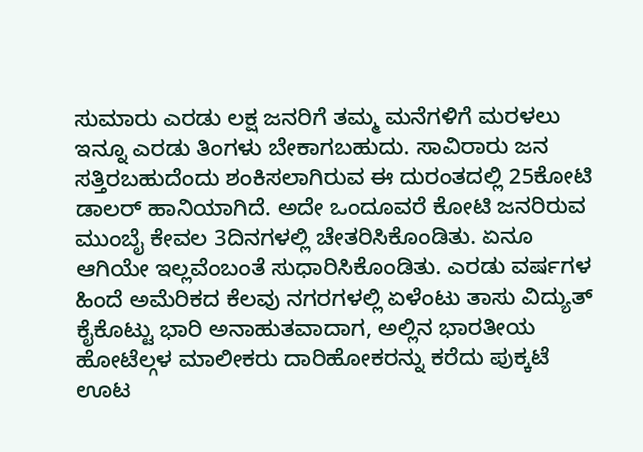ಸುಮಾರು ಎರಡು ಲಕ್ಷ ಜನರಿಗೆ ತಮ್ಮ ಮನೆಗಳಿಗೆ ಮರಳಲು ಇನ್ನೂ ಎರಡು ತಿಂಗಳು ಬೇಕಾಗಬಹುದು. ಸಾವಿರಾರು ಜನ ಸತ್ತಿರಬಹುದೆಂದು ಶಂಕಿಸಲಾಗಿರುವ ಈ ದುರಂತದಲ್ಲಿ 25ಕೋಟಿ ಡಾಲರ್ ಹಾನಿಯಾಗಿದೆ. ಅದೇ ಒಂದೂವರೆ ಕೋಟಿ ಜನರಿರುವ ಮುಂಬೈ ಕೇವಲ 3ದಿನಗಳಲ್ಲಿ ಚೇತರಿಸಿಕೊಂಡಿತು. ಏನೂ ಆಗಿಯೇ ಇಲ್ಲವೆಂಬಂತೆ ಸುಧಾರಿಸಿಕೊಂಡಿತು. ಎರಡು ವರ್ಷಗಳ ಹಿಂದೆ ಅಮೆರಿಕದ ಕೆಲವು ನಗರಗಳಲ್ಲಿ ಏಳೆಂಟು ತಾಸು ವಿದ್ಯುತ್ ಕೈಕೊಟ್ಟು ಭಾರಿ ಅನಾಹುತವಾದಾಗ, ಅಲ್ಲಿನ ಭಾರತೀಯ ಹೋಟೆಲ್ಗಳ ಮಾಲೀಕರು ದಾರಿಹೋಕರನ್ನು ಕರೆದು ಪುಕ್ಕಟೆ ಊಟ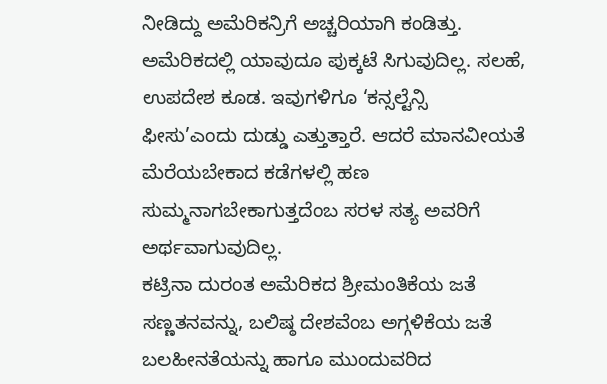ನೀಡಿದ್ದು ಅಮೆರಿಕನ್ರಿಗೆ ಅಚ್ಚರಿಯಾಗಿ ಕಂಡಿತ್ತು. ಅಮೆರಿಕದಲ್ಲಿ ಯಾವುದೂ ಪುಕ್ಕಟೆ ಸಿಗುವುದಿಲ್ಲ. ಸಲಹೆ, ಉಪದೇಶ ಕೂಡ. ಇವುಗಳಿಗೂ ‘ಕನ್ಸಲ್ಟೆನ್ಸಿ ಫೀಸು’ಎಂದು ದುಡ್ಡು ಎತ್ತುತ್ತಾರೆ. ಆದರೆ ಮಾನವೀಯತೆ ಮೆರೆಯಬೇಕಾದ ಕಡೆಗಳಲ್ಲಿ ಹಣ ಸುಮ್ಮನಾಗಬೇಕಾಗುತ್ತದೆಂಬ ಸರಳ ಸತ್ಯ ಅವರಿಗೆ ಅರ್ಥವಾಗುವುದಿಲ್ಲ.
ಕಟ್ರಿನಾ ದುರಂತ ಅಮೆರಿಕದ ಶ್ರೀಮಂತಿಕೆಯ ಜತೆ ಸಣ್ಣತನವನ್ನು, ಬಲಿಷ್ಠ ದೇಶವೆಂಬ ಅಗ್ಗಳಿಕೆಯ ಜತೆ ಬಲಹೀನತೆಯನ್ನು ಹಾಗೂ ಮುಂದುವರಿದ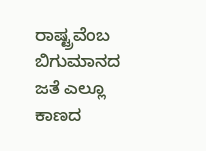ರಾಷ್ಟ್ರವೆಂಬ ಬಿಗುಮಾನದ ಜತೆ ಎಲ್ಲೂ ಕಾಣದ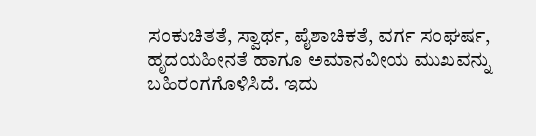ಸಂಕುಚಿತತೆ, ಸ್ವಾರ್ಥ, ಪೈಶಾಚಿಕತೆ, ವರ್ಗ ಸಂಘರ್ಷ, ಹೃದಯಹೀನತೆ ಹಾಗೂ ಅಮಾನವೀಯ ಮುಖವನ್ನು ಬಹಿರಂಗಗೊಳಿಸಿದೆ. ಇದು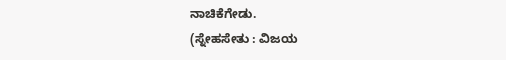ನಾಚಿಕೆಗೇಡು.
(ಸ್ನೇಹಸೇತು : ವಿಜಯ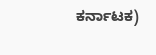ಕರ್ನಾಟಕ)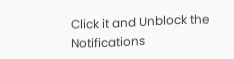Click it and Unblock the Notifications